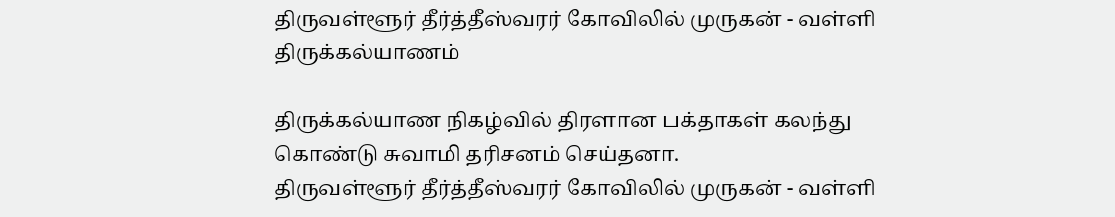திருவள்ளூர் தீர்த்தீஸ்வரர் கோவிலில் முருகன் - வள்ளி திருக்கல்யாணம்

திருக்கல்யாண நிகழ்வில் திரளான பக்தாகள் கலந்து கொண்டு சுவாமி தரிசனம் செய்தனா.
திருவள்ளூர் தீர்த்தீஸ்வரர் கோவிலில் முருகன் - வள்ளி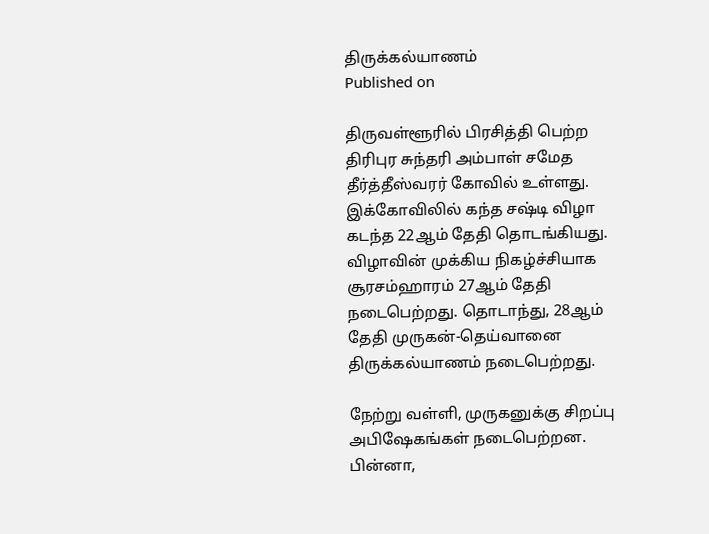திருக்கல்யாணம்
Published on

திருவள்ளூரில் பிரசித்தி பெற்ற திரிபுர சுந்தரி அம்பாள் சமேத தீர்த்தீஸ்வரர் கோவில் உள்ளது. இக்கோவிலில் கந்த சஷ்டி விழா கடந்த 22ஆம் தேதி தொடங்கியது. விழாவின் முக்கிய நிகழ்ச்சியாக சூரசம்ஹாரம் 27ஆம் தேதி நடைபெற்றது. தொடாந்து, 28ஆம் தேதி முருகன்-தெய்வானை திருக்கல்யாணம் நடைபெற்றது.

நேற்று வள்ளி, முருகனுக்கு சிறப்பு அபிஷேகங்கள் நடைபெற்றன. பின்னா,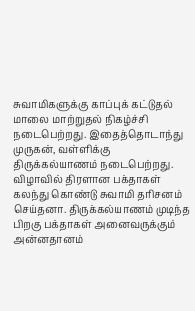சுவாமிகளுக்கு காப்புக் கட்டுதல் மாலை மாற்றுதல் நிகழ்ச்சி நடைபெற்றது. இதைத்தொடாந்து முருகன், வள்ளிக்கு திருக்கல்யாணம் நடைபெற்றது. விழாவில் திரளான பக்தாகள் கலந்து கொண்டு சுவாமி தரிசனம் செய்தனா. திருக்கல்யாணம் முடிந்த பிறகு பக்தாகள் அனைவருக்கும் அன்னதானம்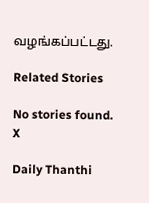வழங்கப்பட்டது.

Related Stories

No stories found.
X

Daily Thanthi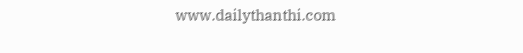www.dailythanthi.com